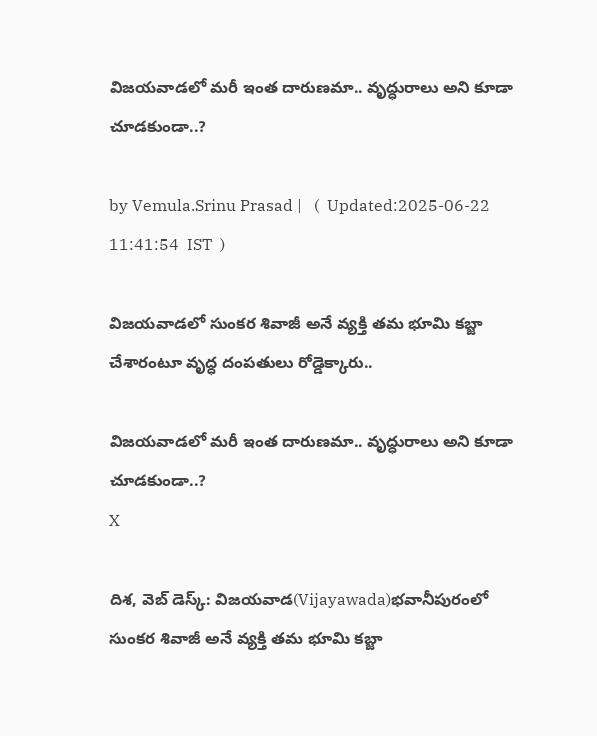విజయవాడలో మరీ ఇంత దారుణమా.. వృద్ధురాలు అని కూడా చూడకుండా..?

by Vemula.Srinu Prasad |   (  Updated:2025-06-22 11:41:54  IST  )

విజయవాడలో సుంకర శివాజీ అనే వ్యక్తి తమ భూమి కబ్జా చేశారంటూ వృద్ధ దంపతులు రోడ్డెక్కారు..

విజయవాడలో మరీ ఇంత దారుణమా.. వృద్ధురాలు అని కూడా చూడకుండా..?
X

దిశ, వెబ్ డెస్క్: విజయవాడ(Vijayawada)భవానీపురంలో సుంకర శివాజీ అనే వ్యక్తి తమ భూమి కబ్జా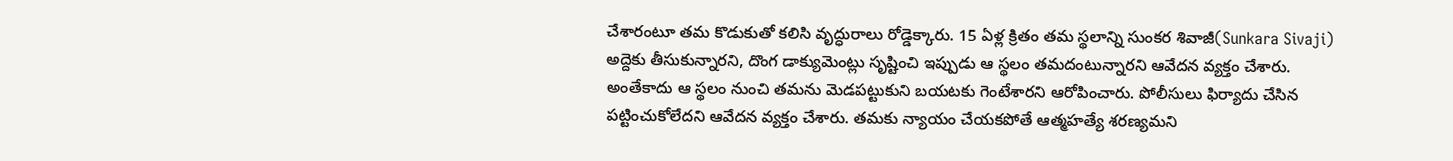చేశారంటూ తమ కొడుకుతో కలిసి వృద్ధురాలు రోడ్డెక్కారు. 15 ఏళ్ల క్రితం తమ స్థలాన్ని సుంకర శివాజీ(Sunkara Sivaji) అద్దెకు తీసుకున్నారని, దొంగ డాక్యుమెంట్లు సృష్టించి ఇప్పుడు ఆ స్థలం తమదంటున్నారని ఆవేదన వ్యక్తం చేశారు. అంతేకాదు ఆ స్థలం నుంచి తమను మెడపట్టుకుని బయటకు గెంటేశారని ఆరోపించారు. పోలీసులు ఫిర్యాదు చేసిన పట్టించుకోలేదని ఆవేదన వ్యక్తం చేశారు. తమకు న్యాయం చేయకపోతే ఆత్మహత్యే శరణ్యమని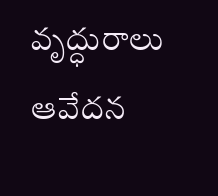వృద్ధురాలు ఆవేదన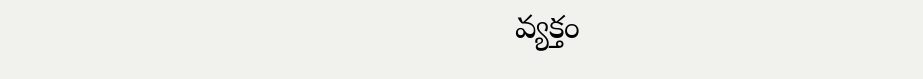వ్యక్తం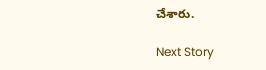చేశారు.

Next Story